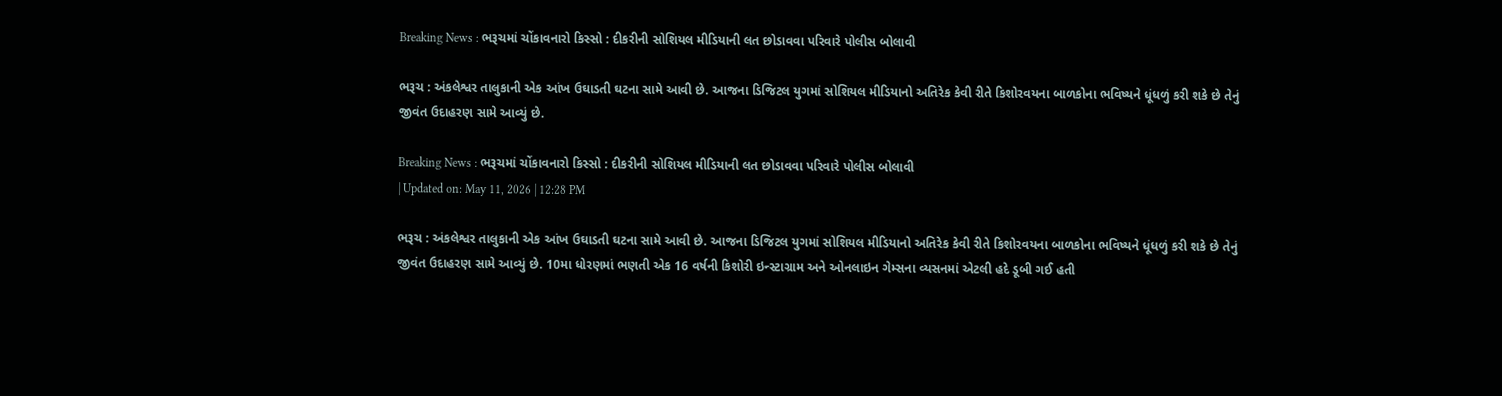Breaking News : ભરૂચમાં ચોંકાવનારો કિસ્સો : દીકરીની સોશિયલ મીડિયાની લત છોડાવવા પરિવારે પોલીસ બોલાવી

ભરૂચ : અંકલેશ્વર તાલુકાની એક આંખ ઉઘાડતી ઘટના સામે આવી છે. આજના ડિજિટલ યુગમાં સોશિયલ મીડિયાનો અતિરેક કેવી રીતે કિશોરવયના બાળકોના ભવિષ્યને ધૂંધળું કરી શકે છે તેનું જીવંત ઉદાહરણ સામે આવ્યું છે.

Breaking News : ભરૂચમાં ચોંકાવનારો કિસ્સો : દીકરીની સોશિયલ મીડિયાની લત છોડાવવા પરિવારે પોલીસ બોલાવી
| Updated on: May 11, 2026 | 12:28 PM

ભરૂચ : અંકલેશ્વર તાલુકાની એક આંખ ઉઘાડતી ઘટના સામે આવી છે. આજના ડિજિટલ યુગમાં સોશિયલ મીડિયાનો અતિરેક કેવી રીતે કિશોરવયના બાળકોના ભવિષ્યને ધૂંધળું કરી શકે છે તેનું જીવંત ઉદાહરણ સામે આવ્યું છે. 10મા ધોરણમાં ભણતી એક 16 વર્ષની કિશોરી ઇન્સ્ટાગ્રામ અને ઓનલાઇન ગેમ્સના વ્યસનમાં એટલી હદે ડૂબી ગઈ હતી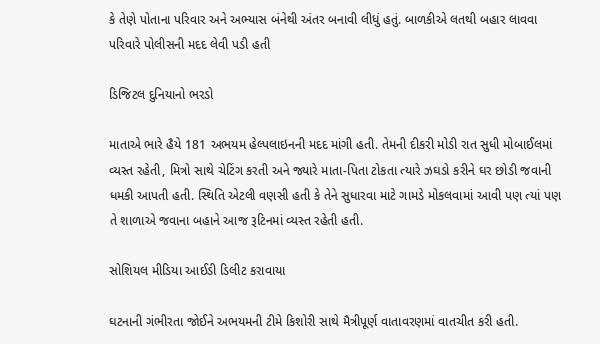કે તેણે પોતાના પરિવાર અને અભ્યાસ બંનેથી અંતર બનાવી લીધું હતું. બાળકીએ લતથી બહાર લાવવા પરિવારે પોલીસની મદદ લેવી પડી હતી

ડિજિટલ દુનિયાનો ભરડો

માતાએ ભારે હૈયે 181 અભયમ હેલ્પલાઇનની મદદ માંગી હતી. તેમની દીકરી મોડી રાત સુધી મોબાઈલમાં વ્યસ્ત રહેતી, મિત્રો સાથે ચેટિંગ કરતી અને જ્યારે માતા-પિતા ટોકતા ત્યારે ઝઘડો કરીને ઘર છોડી જવાની ધમકી આપતી હતી. સ્થિતિ એટલી વણસી હતી કે તેને સુધારવા માટે ગામડે મોકલવામાં આવી પણ ત્યાં પણ તે શાળાએ જવાના બહાને આજ રૂટિનમાં વ્યસ્ત રહેતી હતી.

સોશિયલ મીડિયા આઈડી ડિલીટ કરાવાયા

ઘટનાની ગંભીરતા જોઈને અભયમની ટીમે કિશોરી સાથે મૈત્રીપૂર્ણ વાતાવરણમાં વાતચીત કરી હતી.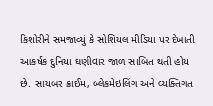કિશોરીને સમજાવ્યું કે સોશિયલ મીડિયા પર દેખાતી આકર્ષક દુનિયા ઘણીવાર જાળ સાબિત થતી હોય છે. સાયબર ક્રાઈમ, બ્લેકમેઇલિંગ અને વ્યક્તિગત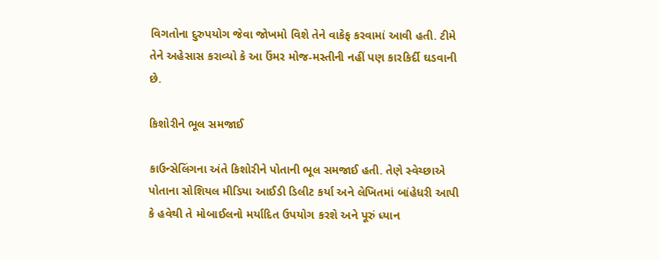વિગતોના દુરુપયોગ જેવા જોખમો વિશે તેને વાકેફ કરવામાં આવી હતી. ટીમે તેને અહેસાસ કરાવ્યો કે આ ઉંમર મોજ-મસ્તીની નહીં પણ કારકિર્દી ઘડવાની છે.

કિશોરીને ભૂલ સમજાઈ

કાઉન્સેલિંગના અંતે કિશોરીને પોતાની ભૂલ સમજાઈ હતી. તેણે સ્વેચ્છાએ પોતાના સોશિયલ મીડિયા આઈડી ડિલીટ કર્યા અને લેખિતમાં બાંહેધરી આપી કે હવેથી તે મોબાઈલનો મર્યાદિત ઉપયોગ કરશે અને પૂરું ધ્યાન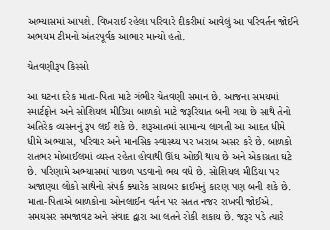અભ્યાસમાં આપશે. વિખરાઈ રહેલા પરિવારે દીકરીમાં આવેલું આ પરિવર્તન જોઈને અભયમ ટીમનો અંતરપૂર્વક આભાર માન્યો હતો.

ચેતવણીરૂપ કિસ્સો

આ ઘટના દરેક માતા-પિતા માટે ગંભીર ચેતવણી સમાન છે. આજના સમયમાં સ્માર્ટફોન અને સોશિયલ મીડિયા બાળકો માટે જરૂરિયાત બની ગયા છે સાથે તેનો અતિરેક વ્યસનનું રૂપ લઈ શકે છે. શરૂઆતમાં સામાન્ય લાગતી આ આદત ધીમે ધીમે અભ્યાસ, પરિવાર અને માનસિક સ્વાસ્થ્ય પર ખરાબ અસર કરે છે. બાળકો રાતભર મોબાઈલમાં વ્યસ્ત રહેતા હોવાથી ઊંઘ ઓછી થાય છે અને એકાગ્રતા ઘટે છે. પરિણામે અભ્યાસમાં પાછળ પડવાનો ભય વધે છે. સોશિયલ મીડિયા પર અજાણ્યા લોકો સાથેનો સંપર્ક ક્યારેક સાયબર ક્રાઈમનું કારણ પણ બની શકે છે. માતા-પિતાએ બાળકોના ઓનલાઈન વર્તન પર સતત નજર રાખવી જોઈએ. સમયસર સમજાવટ અને સંવાદ દ્વારા આ લતને રોકી શકાય છે. જરૂર પડે ત્યારે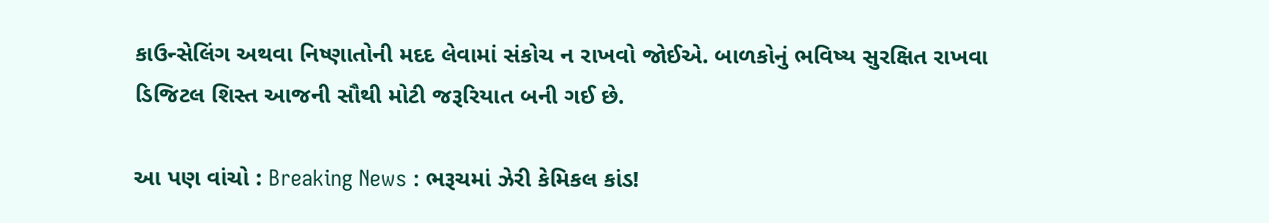કાઉન્સેલિંગ અથવા નિષ્ણાતોની મદદ લેવામાં સંકોચ ન રાખવો જોઈએ. બાળકોનું ભવિષ્ય સુરક્ષિત રાખવા ડિજિટલ શિસ્ત આજની સૌથી મોટી જરૂરિયાત બની ગઈ છે.

આ પણ વાંચો : Breaking News : ભરૂચમાં ઝેરી કેમિકલ કાંડ!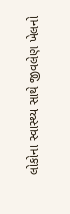લોકોના સ્વાસ્થ્ય સાથે જીવલેણ ખેલનો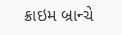ક્રાઇમ બ્રાન્ચે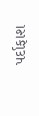પર્દાફાશ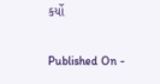કર્યો

Published On -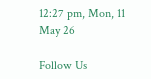12:27 pm, Mon, 11 May 26

Follow Us